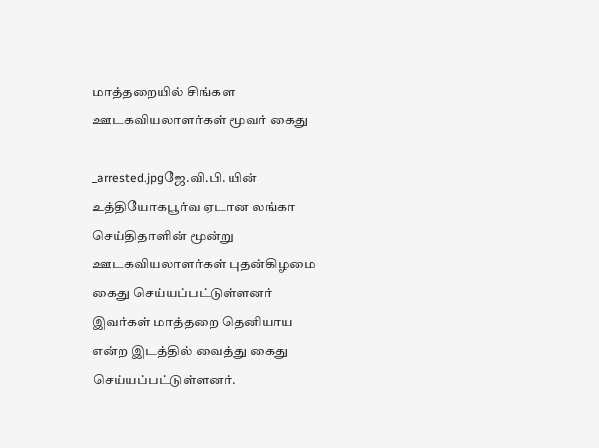மாத்தறையில் சிங்கள ஊடகவியலாளர்கள் மூவர் கைது

_arrested.jpgஜே.வி.பி. யின் உத்தியோகபூர்வ ஏடான லங்கா செய்திதாளின் மூன்று ஊடகவியலாளர்கள் புதன்கிழமை கைது செய்யப்பட்டுள்ளனர்  இவர்கள் மாத்தறை தெனியாய என்ற இடத்தில் வைத்து கைது செய்யப்பட்டுள்ளனர்.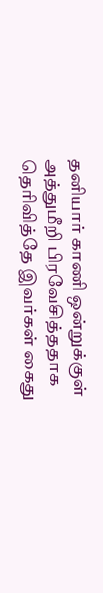தனியார் காணி ஒன்றுக்குள் அத்துமீறி பிரவேசித்ததாக தெரிவித்தே இவர்கள் கைது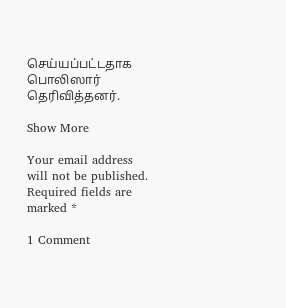செய்யப்பட்டதாக பொலிஸார் தெரிவித்தனர்.

Show More

Your email address will not be published. Required fields are marked *

1 Comment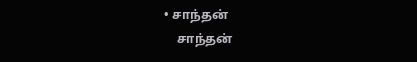• சாந்தன்
    சாந்தன்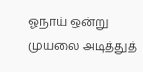ஓநாய் ஒன்று முயலை அடித்துத்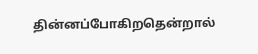தின்னப்போகிறதென்றால்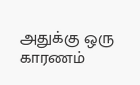அதுக்கு ஒரு காரணம்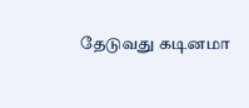தேடுவது கடினமா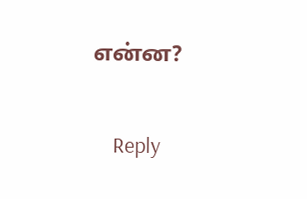என்ன?

    Reply